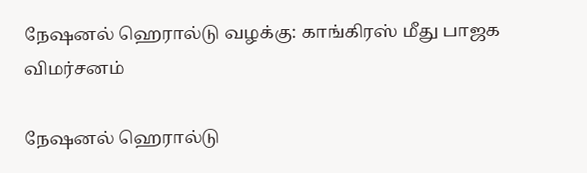நேஷனல் ஹெரால்டு வழக்கு: காங்கிரஸ் மீது பாஜக விமர்சனம்

நேஷனல் ஹெரால்டு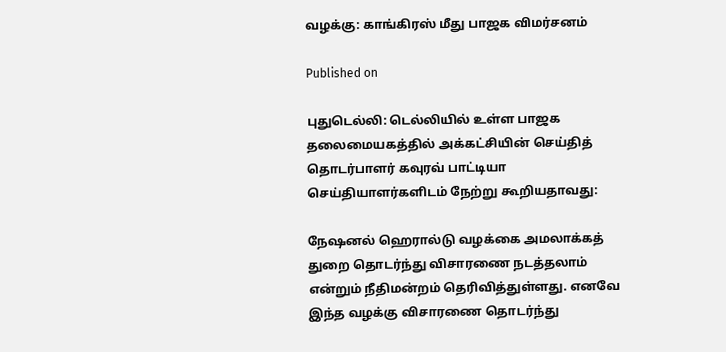வழக்கு: காங்கிரஸ் மீது பாஜக விமர்சனம்

Published on

புதுடெல்லி: டெல்லியில் உள்ள பாஜக தலைமையகத்தில் அக்கட்சியின் செய்தித் தொடர்பாளர் கவுரவ் பாட்டியா செய்தியாளர்களிடம் நேற்று கூறியதாவது:

நேஷனல் ஹெரால்டு வழக்கை அமலாக்கத் துறை தொடர்ந்து விசாரணை நடத்தலாம் என்றும் நீதிமன்றம் தெரிவித்துள்ளது. எனவே இந்த வழக்கு விசாரணை தொடர்ந்து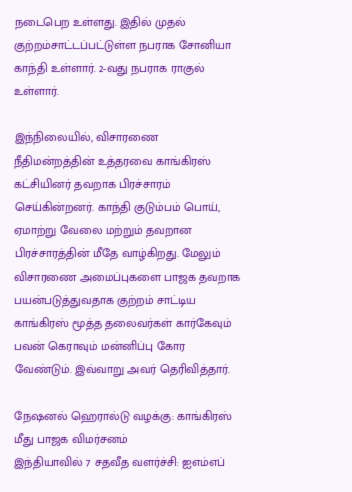நடைபெற உள்ளது. இதில் முதல் குற்றம்சாட்டப்பட்டுள்ள நபராக சோனியா காந்தி உள்ளார். 2-வது நபராக ராகுல் உள்ளார்.

இந்நிலையில், விசாரணை நீதிமன்றத்தின் உத்தரவை காங்கிரஸ் கட்சியினர் தவறாக பிரச்சாரம் செய்கின்றனர். காந்தி குடும்பம் பொய், ஏமாற்று வேலை மற்றும் தவறான பிரச்சாரத்தின் மீதே வாழ்கிறது. மேலும் விசாரணை அமைப்புகளை பாஜக தவறாக பயன்படுத்துவதாக குற்றம் சாட்டிய காங்கிரஸ் மூத்த தலைவர்கள் கார்கேவும் பவன் கெராவும் மன்னிப்பு கோர வேண்டும். இவ்வாறு அவர் தெரிவித்தார்.

நேஷனல் ஹெரால்டு வழக்கு: காங்கிரஸ் மீது பாஜக விமர்சனம்
இந்தியாவில் 7 சதவீத வளர்ச்சி: ஐஎம்எப்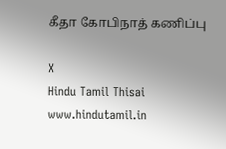கீதா கோபிநாத் கணிப்பு

X
Hindu Tamil Thisai
www.hindutamil.in